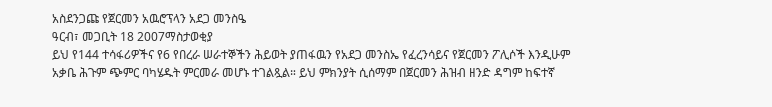አስደንጋጩ የጀርመን አዉሮፕላን አደጋ መንስዔ
ዓርብ፣ መጋቢት 18 2007ማስታወቂያ
ይህ የ144 ተሳፋሪዎችና የ6 የበረራ ሠራተኞችን ሕይወት ያጠፋዉን የአደጋ መንስኤ የፈረንሳይና የጀርመን ፖሊሶች እንዲሁም አቃቤ ሕጉም ጭምር ባካሄዱት ምርመራ መሆኑ ተገልጿል። ይህ ምክንያት ሲሰማም በጀርመን ሕዝብ ዘንድ ዳግም ከፍተኛ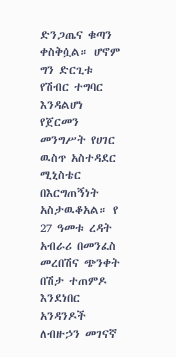ድንጋጤና ቁጣን ቀስቅሷል። ሆኖም ግን ድርጊቱ የሽብር ተግባር እንዳልሆነ የጀርመን መንግሥት የሀገር ዉስጥ አስተዳደር ሚኒስቴር በእርግጠኝነት አስታዉቆአል። የ 27 ዓመቱ ረዳት አብራሪ በመንፈስ መረበሽና ጭንቀት በሽታ ተጠምዶ እንደነበር አንዳንዶች ለብዙኃን መገናኛ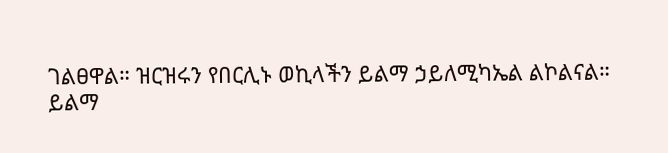ገልፀዋል። ዝርዝሩን የበርሊኑ ወኪላችን ይልማ ኃይለሚካኤል ልኮልናል።
ይልማ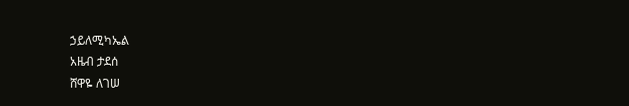ኃይለሚካኤል
አዜብ ታደሰ
ሸዋዬ ለገሠ